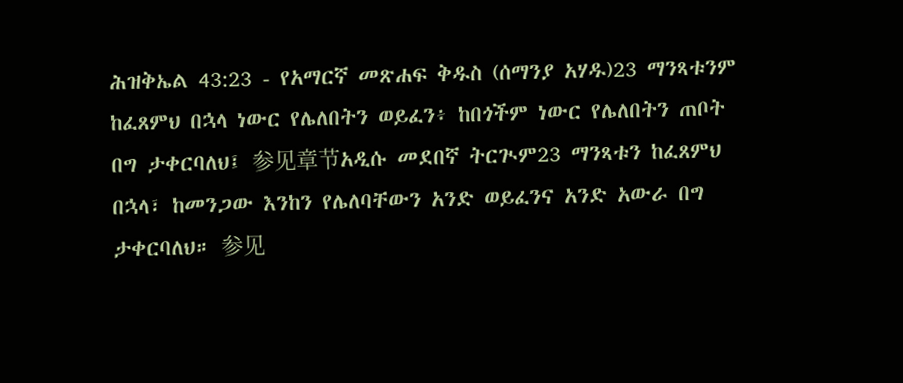ሕዝቅኤል 43:23 - የአማርኛ መጽሐፍ ቅዱስ (ሰማንያ አሃዱ)23 ማንጻቱንም ከፈጸምህ በኋላ ነውር የሌለበትን ወይፈን፥ ከበጎችም ነውር የሌለበትን ጠቦት በግ ታቀርባለህ፤ 参见章节አዲሱ መደበኛ ትርጒም23 ማንጻቱን ከፈጸምህ በኋላ፣ ከመንጋው እንከን የሌለባቸውን አንድ ወይፈንና አንድ አውራ በግ ታቀርባለህ። 参见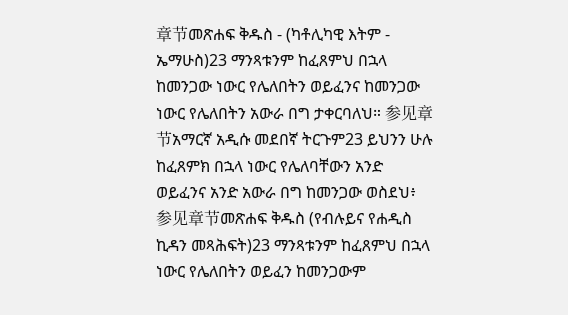章节መጽሐፍ ቅዱስ - (ካቶሊካዊ እትም - ኤማሁስ)23 ማንጻቱንም ከፈጸምህ በኋላ ከመንጋው ነውር የሌለበትን ወይፈንና ከመንጋው ነውር የሌለበትን አውራ በግ ታቀርባለህ። 参见章节አማርኛ አዲሱ መደበኛ ትርጉም23 ይህንን ሁሉ ከፈጸምክ በኋላ ነውር የሌለባቸውን አንድ ወይፈንና አንድ አውራ በግ ከመንጋው ወስደህ፥ 参见章节መጽሐፍ ቅዱስ (የብሉይና የሐዲስ ኪዳን መጻሕፍት)23 ማንጻቱንም ከፈጸምህ በኋላ ነውር የሌለበትን ወይፈን ከመንጋውም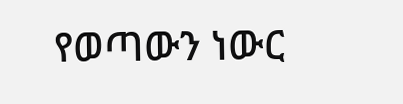የወጣውን ነውር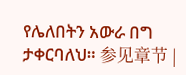የሌለበትን አውራ በግ ታቀርባለህ። 参见章节 |